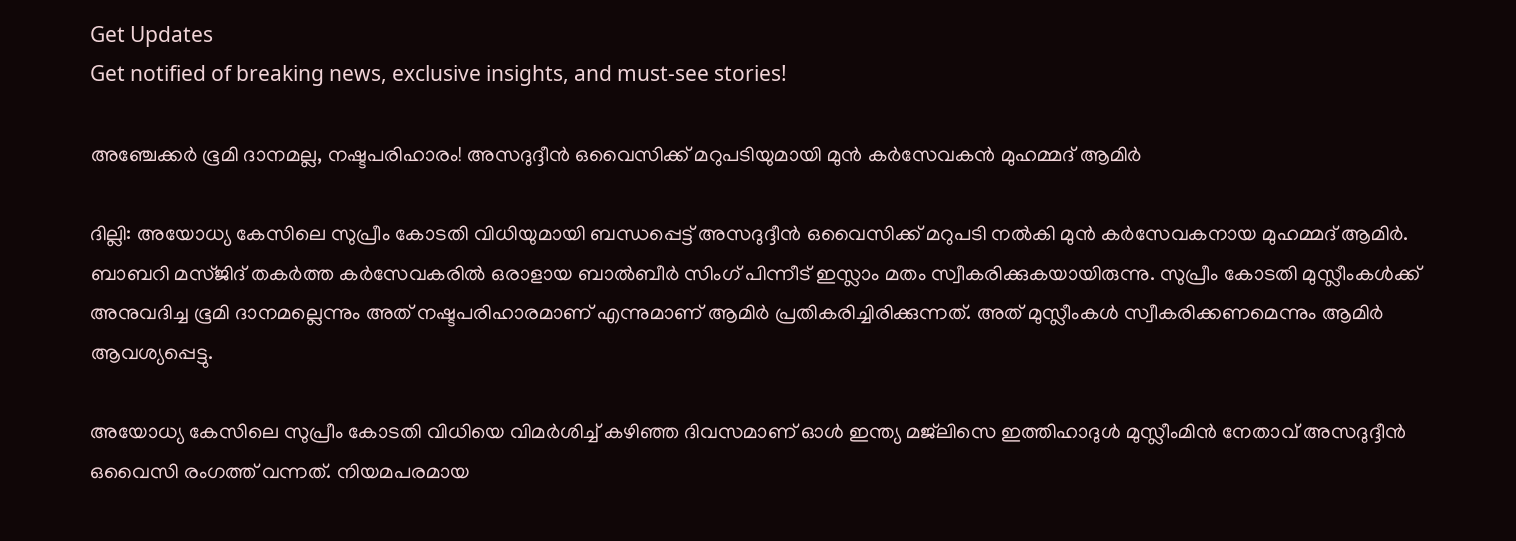Get Updates
Get notified of breaking news, exclusive insights, and must-see stories!

അഞ്ചേക്കർ ഭൂമി ദാനമല്ല, നഷ്ടപരിഹാരം! അസദുദ്ദീൻ ഒവൈസിക്ക് മറുപടിയുമായി മുൻ കർസേവകൻ മുഹമ്മദ് ആമിർ

ദില്ലി: അയോധ്യ കേസിലെ സുപ്രീം കോടതി വിധിയുമായി ബന്ധപ്പെട്ട് അസദുദ്ദീന്‍ ഒവൈസിക്ക് മറുപടി നല്‍കി മുന്‍ കര്‍സേവകനായ മുഹമ്മദ് ആമിര്‍. ബാബറി മസ്ജിദ് തകര്‍ത്ത കര്‍സേവകരില്‍ ഒരാളായ ബാല്‍ബീര്‍ സിംഗ് പിന്നീട് ഇസ്ലാം മതം സ്വീകരിക്കുകയായിരുന്നു. സുപ്രീം കോടതി മുസ്ലീംകള്‍ക്ക് അനുവദിച്ച ഭൂമി ദാനമല്ലെന്നും അത് നഷ്ടപരിഹാരമാണ് എന്നുമാണ് ആമിര്‍ പ്രതികരിച്ചിരിക്കുന്നത്. അത് മുസ്ലീംകള്‍ സ്വീകരിക്കണമെന്നും ആമിര്‍ ആവശ്യപ്പെട്ടു.

അയോധ്യ കേസിലെ സുപ്രീം കോടതി വിധിയെ വിമര്‍ശിച്ച് കഴിഞ്ഞ ദിവസമാണ് ഓള്‍ ഇന്ത്യ മജ്‌ലിസെ ഇത്തിഹാദുള്‍ മുസ്ലീംമിന്‍ നേതാവ് അസദുദ്ദീന്‍ ഒവൈസി രംഗത്ത് വന്നത്. നിയമപരമായ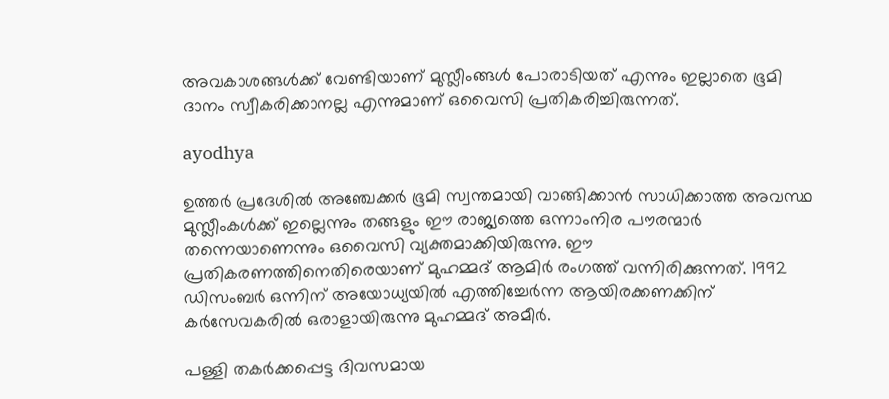അവകാശങ്ങള്‍ക്ക് വേണ്ടിയാണ് മുസ്ലീംങ്ങള്‍ പോരാടിയത് എന്നും ഇല്ലാതെ ഭൂമി ദാനം സ്വീകരിക്കാനല്ല എന്നുമാണ് ഒവൈസി പ്രതികരിച്ചിരുന്നത്.

ayodhya

ഉത്തര്‍ പ്രദേശില്‍ അഞ്ചേക്കര്‍ ഭൂമി സ്വന്തമായി വാങ്ങിക്കാന്‍ സാധിക്കാത്ത അവസ്ഥ മുസ്ലീംകള്‍ക്ക് ഇല്ലെന്നും തങ്ങളും ഈ രാജ്യത്തെ ഒന്നാംനിര പൗരന്മാര്‍ തന്നെയാണെന്നും ഒവൈസി വ്യക്തമാക്കിയിരുന്നു. ഈ പ്രതികരണത്തിനെതിരെയാണ് മുഹമ്മദ് ആമിര്‍ രംഗത്ത് വന്നിരിക്കുന്നത്. 1992 ഡിസംബര്‍ ഒന്നിന് അയോധ്യയില്‍ എത്തിച്ചേര്‍ന്ന ആയിരക്കണക്കിന് കര്‍സേവകരില്‍ ഒരാളായിരുന്നു മുഹമ്മദ് അമീര്‍.

പള്ളി തകര്‍ക്കപ്പെട്ട ദിവസമായ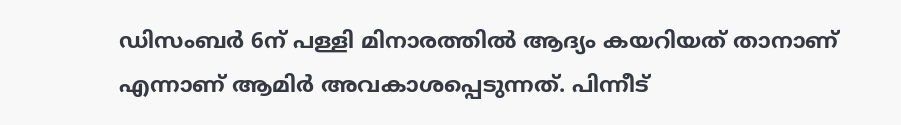ഡിസംബര്‍ 6ന് പള്ളി മിനാരത്തില്‍ ആദ്യം കയറിയത് താനാണ് എന്നാണ് ആമിര്‍ അവകാശപ്പെടുന്നത്. പിന്നീട്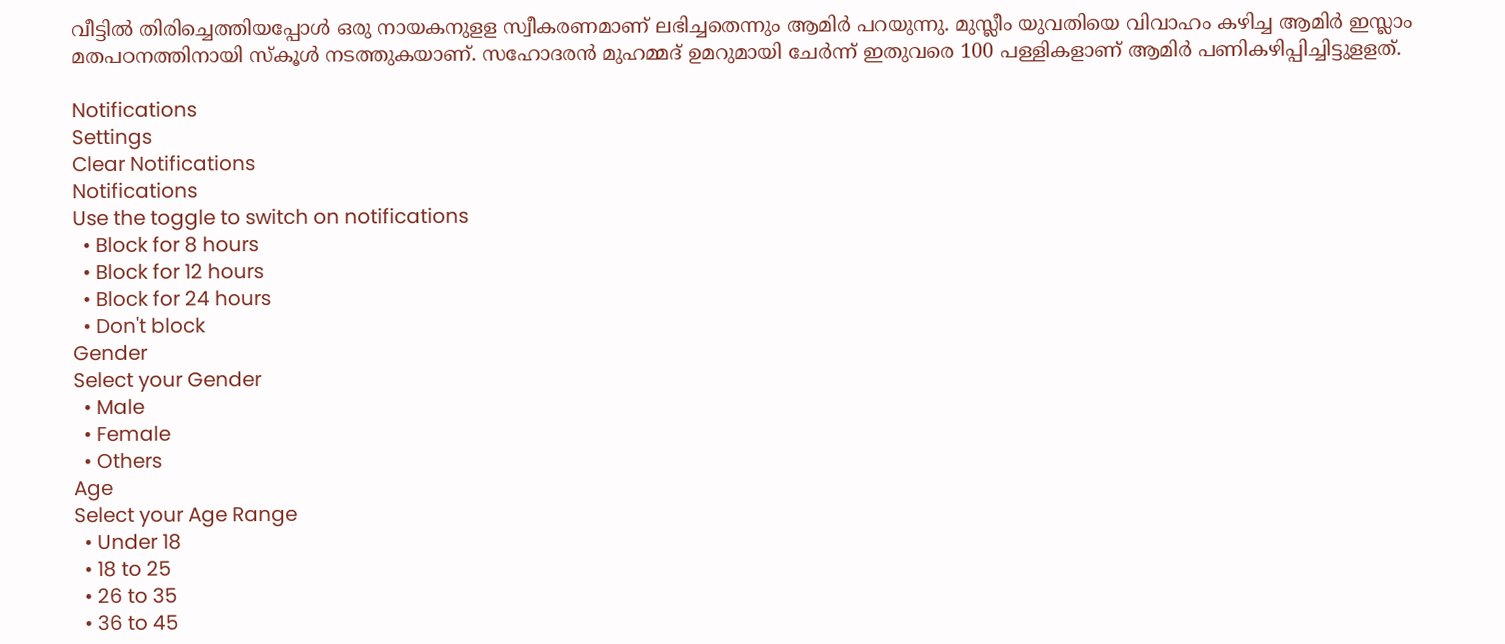വീട്ടില്‍ തിരിച്ചെത്തിയപ്പോള്‍ ഒരു നായകനുളള സ്വീകരണമാണ് ലഭിച്ചതെന്നും ആമിര്‍ പറയുന്നു. മുസ്ലീം യുവതിയെ വിവാഹം കഴിച്ച ആമിര്‍ ഇസ്ലാം മതപഠനത്തിനായി സ്‌കൂള്‍ നടത്തുകയാണ്. സഹോദരന്‍ മുഹമ്മദ് ഉമറുമായി ചേര്‍ന്ന് ഇതുവരെ 100 പള്ളികളാണ് ആമിര്‍ പണികഴിപ്പിച്ചിട്ടുളളത്.

Notifications
Settings
Clear Notifications
Notifications
Use the toggle to switch on notifications
  • Block for 8 hours
  • Block for 12 hours
  • Block for 24 hours
  • Don't block
Gender
Select your Gender
  • Male
  • Female
  • Others
Age
Select your Age Range
  • Under 18
  • 18 to 25
  • 26 to 35
  • 36 to 45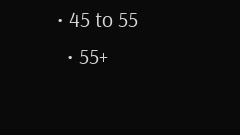• 45 to 55
  • 55+